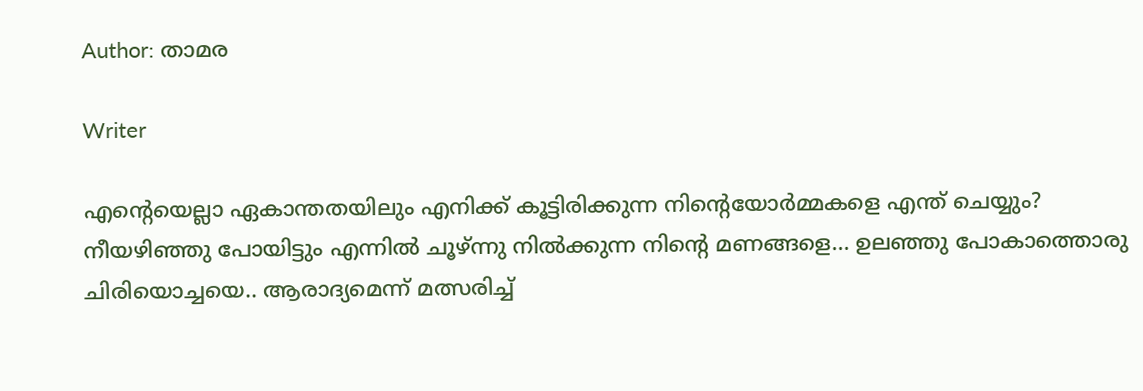Author: താമര

Writer

എന്റെയെല്ലാ ഏകാന്തതയിലും എനിക്ക് കൂട്ടിരിക്കുന്ന നിന്റെയോർമ്മകളെ എന്ത് ചെയ്യും? നീയഴിഞ്ഞു പോയിട്ടും എന്നിൽ ചൂഴ്ന്നു നിൽക്കുന്ന നിന്റെ മണങ്ങളെ… ഉലഞ്ഞു പോകാത്തൊരു ചിരിയൊച്ചയെ.. ആരാദ്യമെന്ന് മത്സരിച്ച്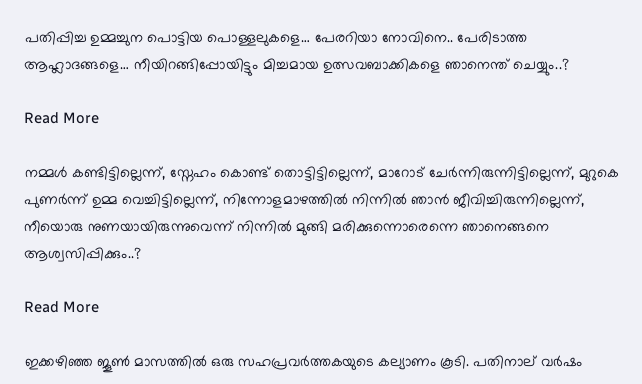പതിപ്പിച്ച ഉമ്മച്ചുന പൊട്ടിയ പൊള്ളലുകളെ… പേരറിയാ നോവിനെ.. പേരിടാത്ത ആഹ്ലാദങ്ങളെ… നീയിറങ്ങിപ്പോയിട്ടും മിച്ചമായ ഉത്സവബാക്കികളെ ഞാനെന്ത് ചെയ്യും..?

Read More

നമ്മൾ കണ്ടിട്ടില്ലെന്ന്, സ്നേഹം കൊണ്ട് തൊട്ടിട്ടില്ലെന്ന്, മാറോട് ചേർന്നിരുന്നിട്ടില്ലെന്ന്, മുറുകെ പുണർന്ന് ഉമ്മ വെച്ചിട്ടില്ലെന്ന്, നിന്നോളമാഴത്തിൽ നിന്നിൽ ഞാൻ ജീവിച്ചിരുന്നില്ലെന്ന്, നീയൊരു നുണയായിരുന്നുവെന്ന് നിന്നിൽ മുങ്ങി മരിക്കുന്നൊരെന്നെ ഞാനെങ്ങനെ ആശ്വസിപ്പിക്കും..?

Read More

ഇക്കഴിഞ്ഞ ജൂൺ മാസത്തിൽ ഒരു സഹപ്രവർത്തകയുടെ കല്യാണം കൂടി. പതിനാല് വർഷം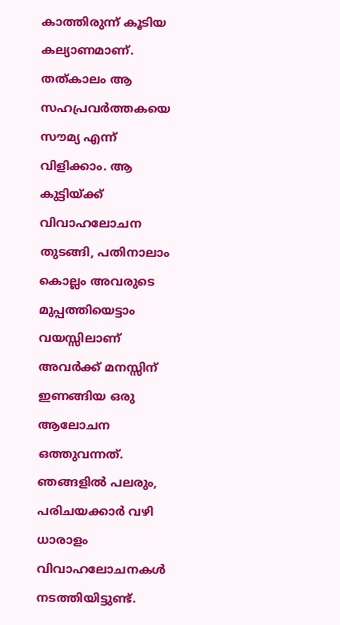കാത്തിരുന്ന് കൂടിയ കല്യാണമാണ്. തത്കാലം ആ സഹപ്രവർത്തകയെ സൗമ്യ എന്ന് വിളിക്കാം. ആ കുട്ടിയ്ക്ക് വിവാഹലോചന തുടങ്ങി, പതിനാലാം കൊല്ലം അവരുടെ മുപ്പത്തിയെട്ടാം വയസ്സിലാണ് അവർക്ക്‌ മനസ്സിന് ഇണങ്ങിയ ഒരു ആലോചന ഒത്തുവന്നത്. ഞങ്ങളിൽ പലരും, പരിചയക്കാർ വഴി ധാരാളം വിവാഹലോചനകൾ നടത്തിയിട്ടുണ്ട്.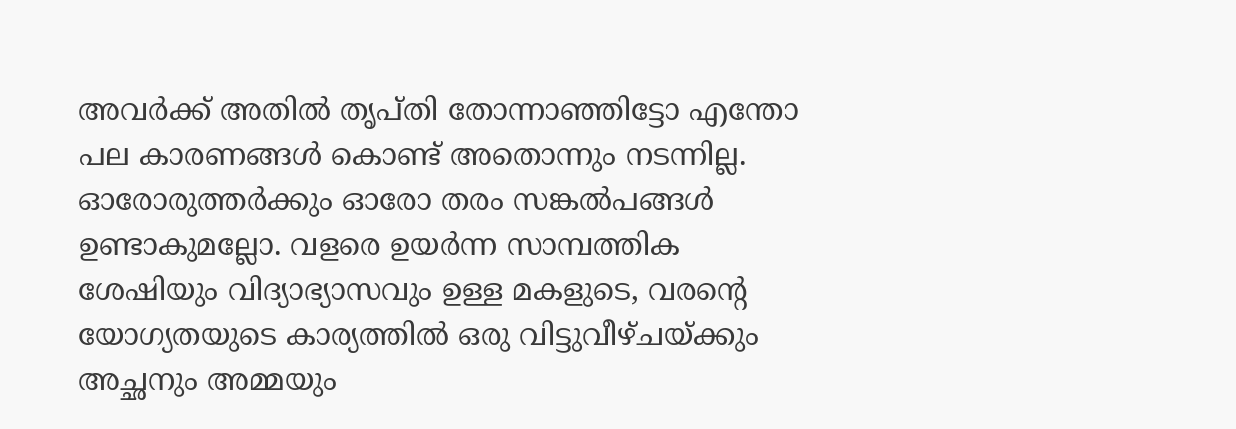അവർക്ക് അതിൽ തൃപ്തി തോന്നാഞ്ഞിട്ടോ എന്തോ പല കാരണങ്ങൾ കൊണ്ട് അതൊന്നും നടന്നില്ല. ഓരോരുത്തർക്കും ഓരോ തരം സങ്കൽപങ്ങൾ ഉണ്ടാകുമല്ലോ. വളരെ ഉയർന്ന സാമ്പത്തിക ശേഷിയും വിദ്യാഭ്യാസവും ഉള്ള മകളുടെ, വരന്റെ യോഗ്യതയുടെ കാര്യത്തിൽ ഒരു വിട്ടുവീഴ്ചയ്ക്കും അച്ഛനും അമ്മയും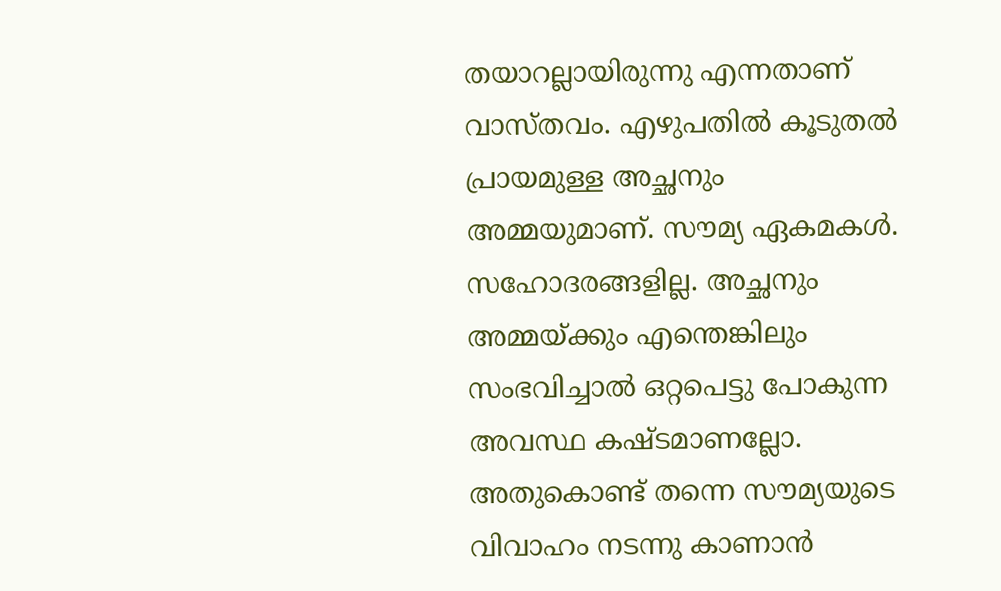തയാറല്ലായിരുന്നു എന്നതാണ് വാസ്തവം. എഴുപതിൽ കൂടുതൽ പ്രായമുള്ള അച്ഛനും അമ്മയുമാണ്. സൗമ്യ ഏകമകൾ. സഹോദരങ്ങളില്ല. അച്ഛനും അമ്മയ്ക്കും എന്തെങ്കിലും സംഭവിച്ചാൽ ഒറ്റപെട്ടു പോകുന്ന അവസ്ഥ കഷ്ടമാണല്ലോ. അതുകൊണ്ട് തന്നെ സൗമ്യയുടെ വിവാഹം നടന്നു കാണാൻ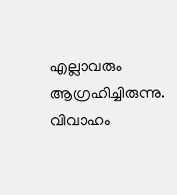എല്ലാവരും ആഗ്രഹിച്ചിരുന്നു. വിവാഹം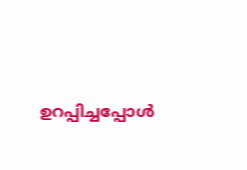ഉറപ്പിച്ചപ്പോൾ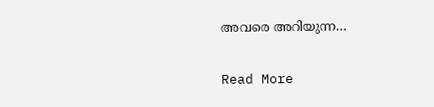അവരെ അറിയുന്ന…

Read More